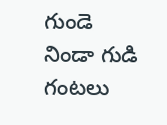గుండె నిండా గుడి గంటలు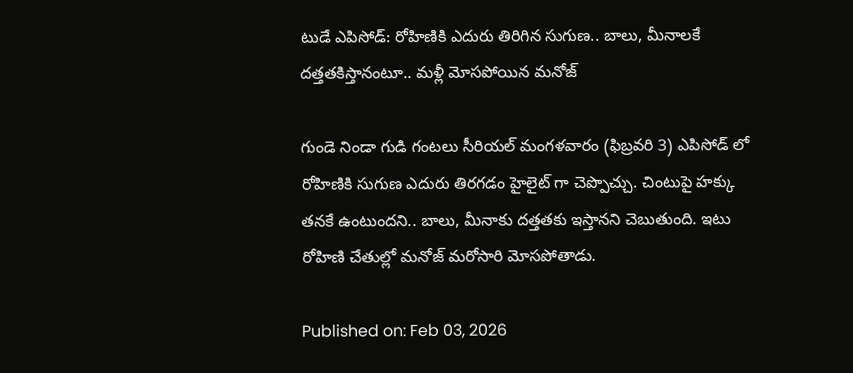టుడే ఎపిసోడ్: రోహిణికి ఎదురు తిరిగిన సుగుణ.. బాలు, మీనాలకే దత్తతకిస్తానంటూ.. మళ్లీ మోసపోయిన మనోజ్

గుండె నిండా గుడి గంటలు సీరియల్ మంగళవారం (ఫిబ్రవరి 3) ఎపిసోడ్ లో రోహిణికి సుగుణ ఎదురు తిరగడం హైలైట్ గా చెప్పొచ్చు. చింటుపై హక్కు తనకే ఉంటుందని.. బాలు, మీనాకు దత్తతకు ఇస్తానని చెబుతుంది. ఇటు రోహిణి చేతుల్లో మనోజ్ మరోసారి మోసపోతాడు.

Published on: Feb 03, 2026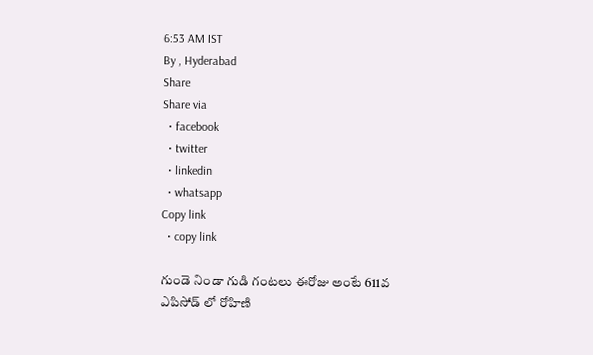6:53 AM IST
By , Hyderabad
Share
Share via
  • facebook
  • twitter
  • linkedin
  • whatsapp
Copy link
  • copy link

గుండె నిండా గుడి గంటలు ఈరోజు అంటే 611వ ఎపిసోడ్ లో రోహిణి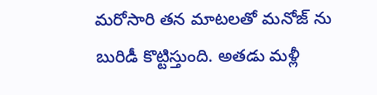మరోసారి తన మాటలతో మనోజ్ ను బురిడీ కొట్టిస్తుంది. అతడు మళ్లీ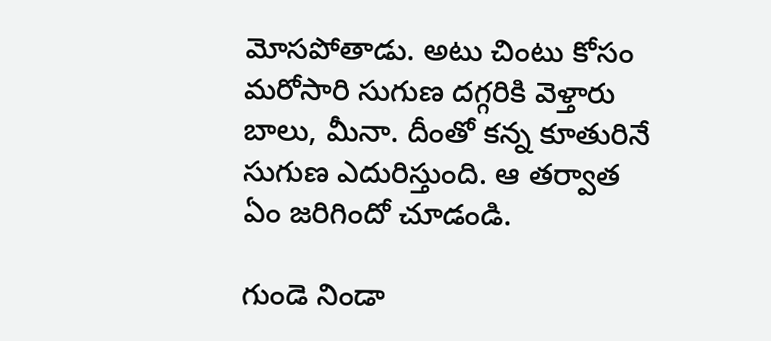మోసపోతాడు. అటు చింటు కోసం మరోసారి సుగుణ దగ్గరికి వెళ్తారు బాలు, మీనా. దీంతో కన్న కూతురినే సుగుణ ఎదురిస్తుంది. ఆ తర్వాత ఏం జరిగిందో చూడండి.

గుండె నిండా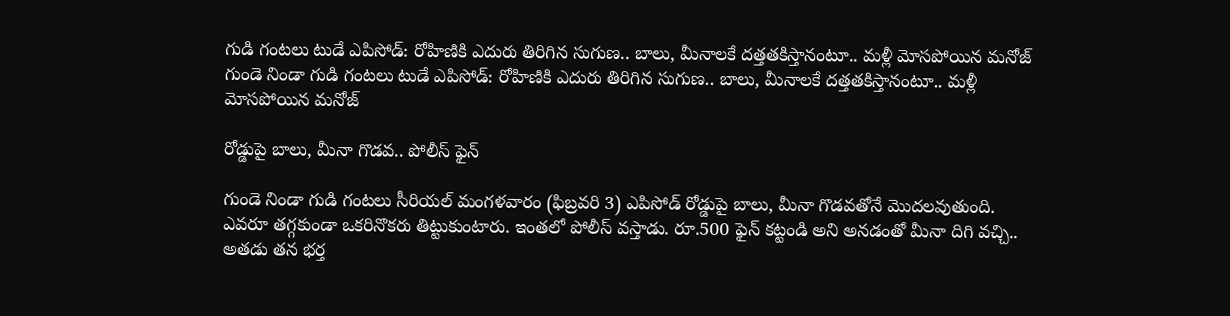గుడి గంటలు టుడే ఎపిసోడ్: రోహిణికి ఎదురు తిరిగిన సుగుణ.. బాలు, మీనాలకే దత్తతకిస్తానంటూ.. మళ్లీ మోసపోయిన మనోజ్
గుండె నిండా గుడి గంటలు టుడే ఎపిసోడ్: రోహిణికి ఎదురు తిరిగిన సుగుణ.. బాలు, మీనాలకే దత్తతకిస్తానంటూ.. మళ్లీ మోసపోయిన మనోజ్

రోడ్డుపై బాలు, మీనా గొడవ.. పోలీస్ ఫైన్

గుండె నిండా గుడి గంటలు సీరియల్ మంగళవారం (ఫిబ్రవరి 3) ఎపిసోడ్ రోడ్డుపై బాలు, మీనా గొడవతోనే మొదలవుతుంది. ఎవరూ తగ్గకుండా ఒకరినొకరు తిట్టుకుంటారు. ఇంతలో పోలీస్ వస్తాడు. రూ.500 ఫైన్ కట్టండి అని అనడంతో మీనా దిగి వచ్చి.. అతడు తన భర్త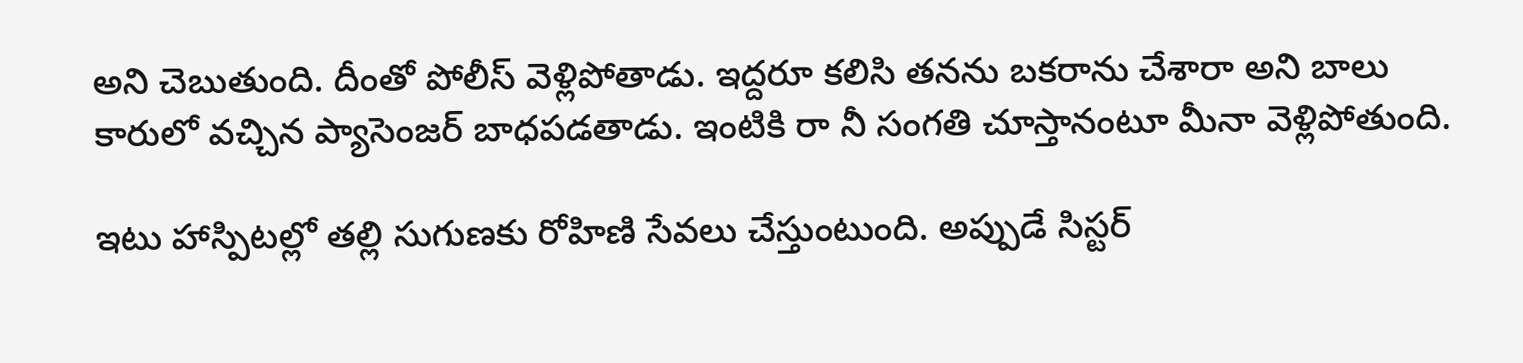అని చెబుతుంది. దీంతో పోలీస్ వెళ్లిపోతాడు. ఇద్దరూ కలిసి తనను బకరాను చేశారా అని బాలు కారులో వచ్చిన ప్యాసెంజర్ బాధపడతాడు. ఇంటికి రా నీ సంగతి చూస్తానంటూ మీనా వెళ్లిపోతుంది.

ఇటు హాస్పిటల్లో తల్లి సుగుణకు రోహిణి సేవలు చేస్తుంటుంది. అప్పుడే సిస్టర్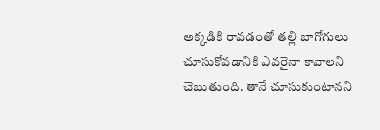అక్కడికి రావడంతో తల్లి బాగోగులు చూసుకోవడానికి ఎవరైనా కావాలని చెబుతుంది. తానే చూసుకుంటానని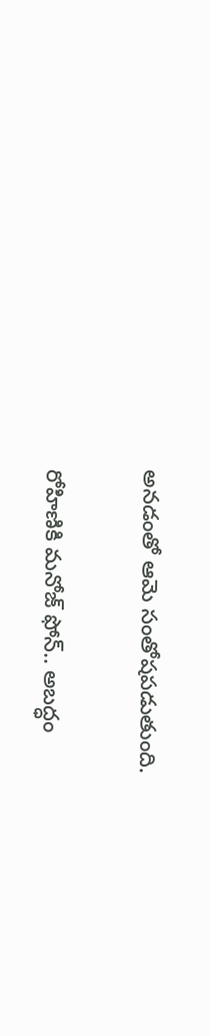అనడంతో ఆమె సంతోషపడుతుంది.

రోహిణికి మనోజ్ ఫోన్.. అబద్ధం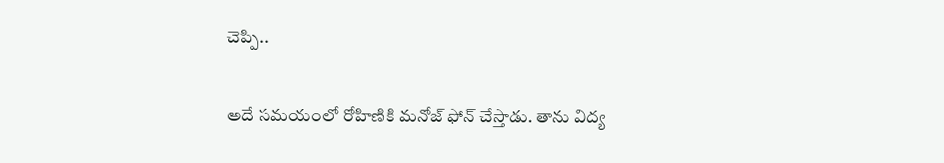చెప్పి..

అదే సమయంలో రోహిణికి మనోజ్ ఫోన్ చేస్తాడు. తాను విద్య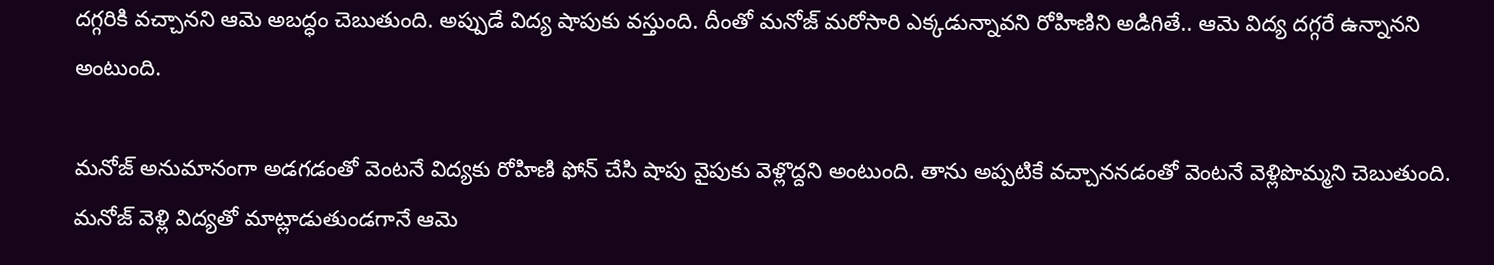దగ్గరికి వచ్చానని ఆమె అబద్ధం చెబుతుంది. అప్పుడే విద్య షాపుకు వస్తుంది. దీంతో మనోజ్ మరోసారి ఎక్కడున్నావని రోహిణిని అడిగితే.. ఆమె విద్య దగ్గరే ఉన్నానని అంటుంది.

మనోజ్ అనుమానంగా అడగడంతో వెంటనే విద్యకు రోహిణి ఫోన్ చేసి షాపు వైపుకు వెళ్లొద్దని అంటుంది. తాను అప్పటికే వచ్చాననడంతో వెంటనే వెళ్లిపొమ్మని చెబుతుంది. మనోజ్ వెళ్లి విద్యతో మాట్లాడుతుండగానే ఆమె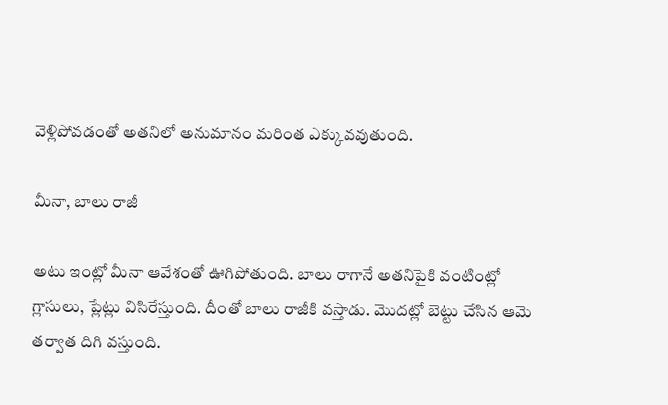వెళ్లిపోవడంతో అతనిలో అనుమానం మరింత ఎక్కువవుతుంది.

మీనా, బాలు రాజీ

అటు ఇంట్లో మీనా ఆవేశంతో ఊగిపోతుంది. బాలు రాగానే అతనిపైకి వంటింట్లో గ్లాసులు, ప్లేట్లు విసిరేస్తుంది. దీంతో బాలు రాజీకి వస్తాడు. మొదట్లో బెట్టు చేసిన ఆమె తర్వాత దిగి వస్తుంది.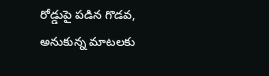రోడ్డుపై పడిన గొడవ, అనుకున్న మాటలకు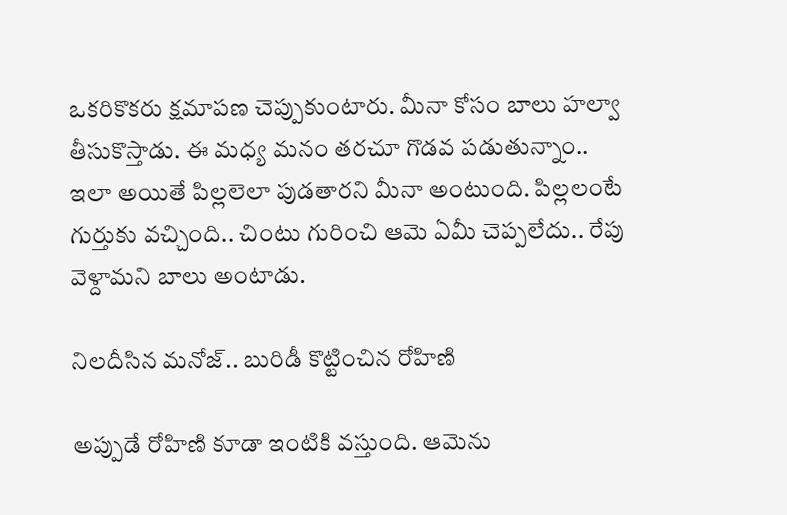ఒకరికొకరు క్షమాపణ చెప్పుకుంటారు. మీనా కోసం బాలు హల్వా తీసుకొస్తాడు. ఈ మధ్య మనం తరచూ గొడవ పడుతున్నాం.. ఇలా అయితే పిల్లలెలా పుడతారని మీనా అంటుంది. పిల్లలంటే గుర్తుకు వచ్చింది.. చింటు గురించి ఆమె ఏమీ చెప్పలేదు.. రేపు వెళ్దామని బాలు అంటాడు.

నిలదీసిన మనోజ్.. బురిడీ కొట్టించిన రోహిణి

అప్పుడే రోహిణి కూడా ఇంటికి వస్తుంది. ఆమెను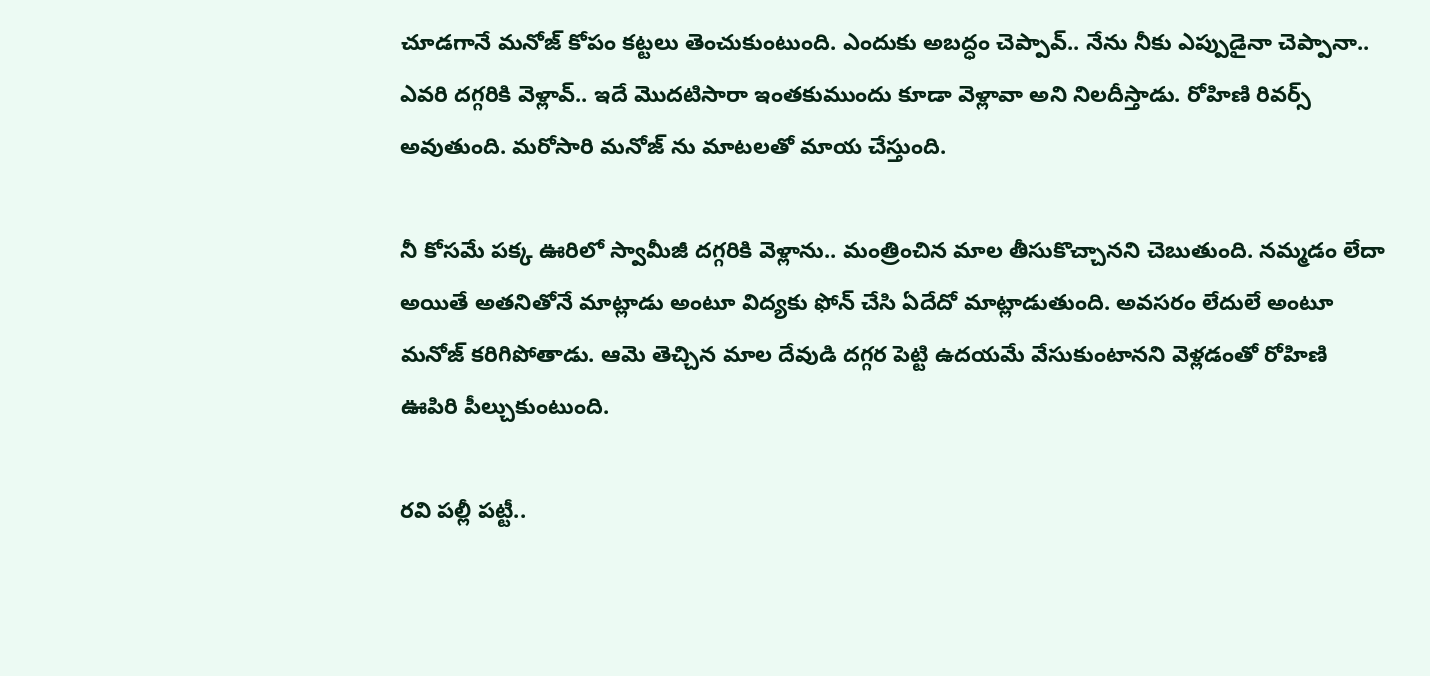చూడగానే మనోజ్ కోపం కట్టలు తెంచుకుంటుంది. ఎందుకు అబద్ధం చెప్పావ్.. నేను నీకు ఎప్పుడైనా చెప్పానా.. ఎవరి దగ్గరికి వెళ్లావ్.. ఇదే మొదటిసారా ఇంతకుముందు కూడా వెళ్లావా అని నిలదీస్తాడు. రోహిణి రివర్స్ అవుతుంది. మరోసారి మనోజ్ ను మాటలతో మాయ చేస్తుంది.

నీ కోసమే పక్క ఊరిలో స్వామీజీ దగ్గరికి వెళ్లాను.. మంత్రించిన మాల తీసుకొచ్చానని చెబుతుంది. నమ్మడం లేదా అయితే అతనితోనే మాట్లాడు అంటూ విద్యకు ఫోన్ చేసి ఏదేదో మాట్లాడుతుంది. అవసరం లేదులే అంటూ మనోజ్ కరిగిపోతాడు. ఆమె తెచ్చిన మాల దేవుడి దగ్గర పెట్టి ఉదయమే వేసుకుంటానని వెళ్లడంతో రోహిణి ఊపిరి పీల్చుకుంటుంది.

రవి పల్లీ పట్టీ..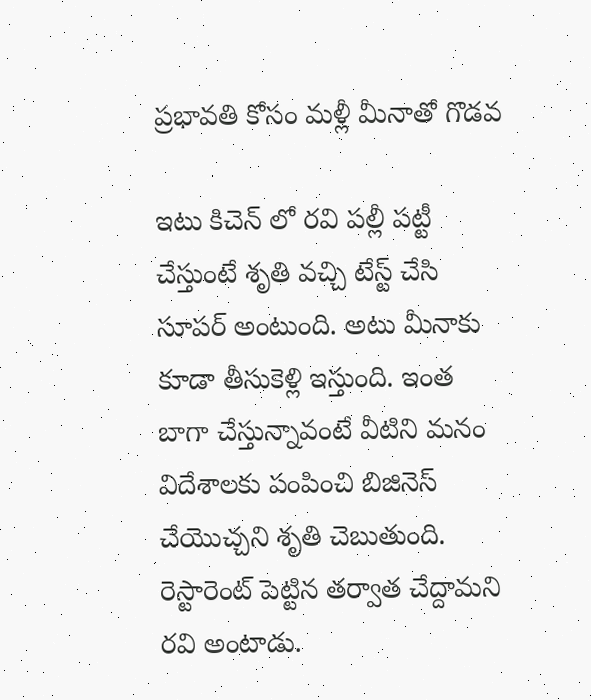ప్రభావతి కోసం మళ్లీ మీనాతో గొడవ

ఇటు కిచెన్ లో రవి పల్లీ పట్టీ చేస్తుంటే శృతి వచ్చి టేస్ట్ చేసి సూపర్ అంటుంది. అటు మీనాకు కూడా తీసుకెళ్లి ఇస్తుంది. ఇంత బాగా చేస్తున్నావంటే వీటిని మనం విదేశాలకు పంపించి బిజినెస్ చేయొచ్చని శృతి చెబుతుంది. రెస్టారెంట్ పెట్టిన తర్వాత చేద్దామని రవి అంటాడు.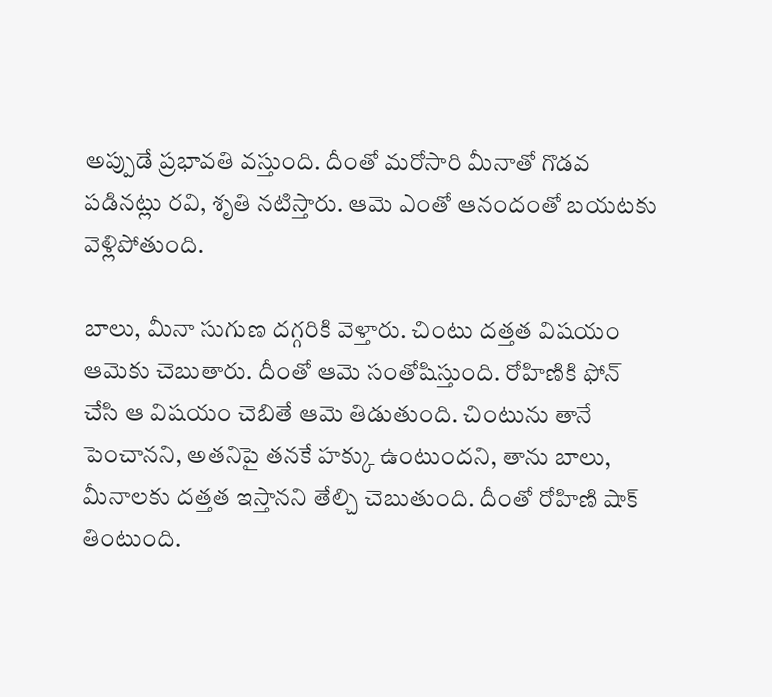అప్పుడే ప్రభావతి వస్తుంది. దీంతో మరోసారి మీనాతో గొడవ పడినట్లు రవి, శృతి నటిస్తారు. ఆమె ఎంతో ఆనందంతో బయటకు వెళ్లిపోతుంది.

బాలు, మీనా సుగుణ దగ్గరికి వెళ్తారు. చింటు దత్తత విషయం ఆమెకు చెబుతారు. దీంతో ఆమె సంతోషిస్తుంది. రోహిణికి ఫోన్ చేసి ఆ విషయం చెబితే ఆమె తిడుతుంది. చింటును తానే పెంచానని, అతనిపై తనకే హక్కు ఉంటుందని, తాను బాలు, మీనాలకు దత్తత ఇస్తానని తేల్చి చెబుతుంది. దీంతో రోహిణి షాక్ తింటుంది.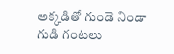అక్కడితో గుండె నిండా గుడి గంటలు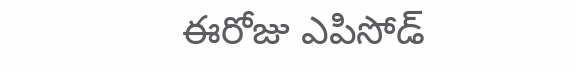ఈరోజు ఎపిసోడ్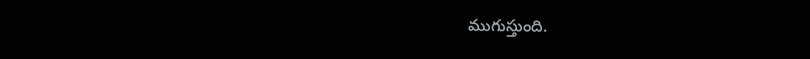ముగుస్తుంది.